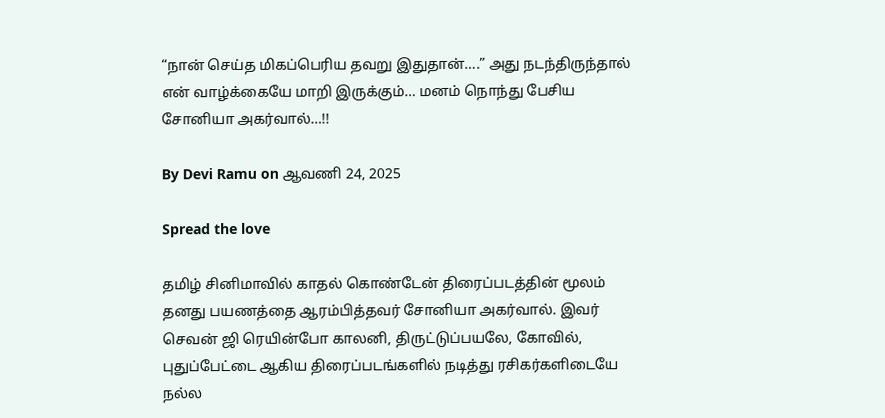“நான் செய்த மிகப்பெரிய தவறு இதுதான்….” அது நடந்திருந்தால் என் வாழ்க்கையே மாறி இருக்கும்… மனம் நொந்து பேசிய சோனியா அகர்வால்…!!

By Devi Ramu on ஆவணி 24, 2025

Spread the love

தமிழ் சினிமாவில் காதல் கொண்டேன் திரைப்படத்தின் மூலம் தனது பயணத்தை ஆரம்பித்தவர் சோனியா அகர்வால். இவர் செவன் ஜி ரெயின்போ காலனி, திருட்டுப்பயலே, கோவில், புதுப்பேட்டை ஆகிய திரைப்படங்களில் நடித்து ரசிகர்களிடையே நல்ல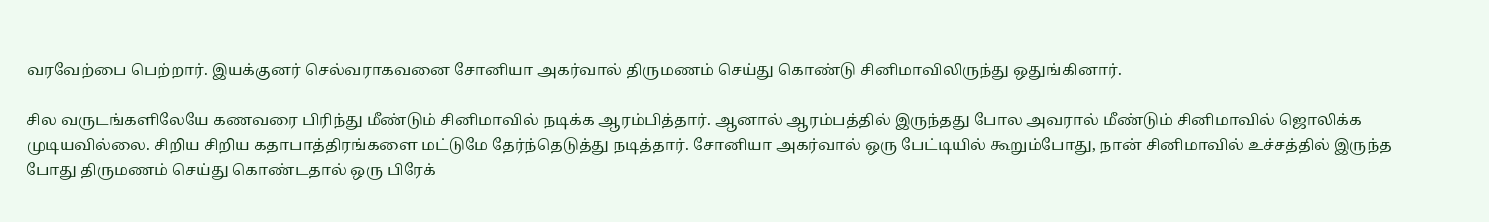வரவேற்பை பெற்றார். இயக்குனர் செல்வராகவனை சோனியா அகர்வால் திருமணம் செய்து கொண்டு சினிமாவிலிருந்து ஒதுங்கினார்.

சில வருடங்களிலேயே கணவரை பிரிந்து மீண்டும் சினிமாவில் நடிக்க ஆரம்பித்தார். ஆனால் ஆரம்பத்தில் இருந்தது போல அவரால் மீண்டும் சினிமாவில் ஜொலிக்க முடியவில்லை. சிறிய சிறிய கதாபாத்திரங்களை மட்டுமே தேர்ந்தெடுத்து நடித்தார். சோனியா அகர்வால் ஒரு பேட்டியில் கூறும்போது, நான் சினிமாவில் உச்சத்தில் இருந்த போது திருமணம் செய்து கொண்டதால் ஒரு பிரேக்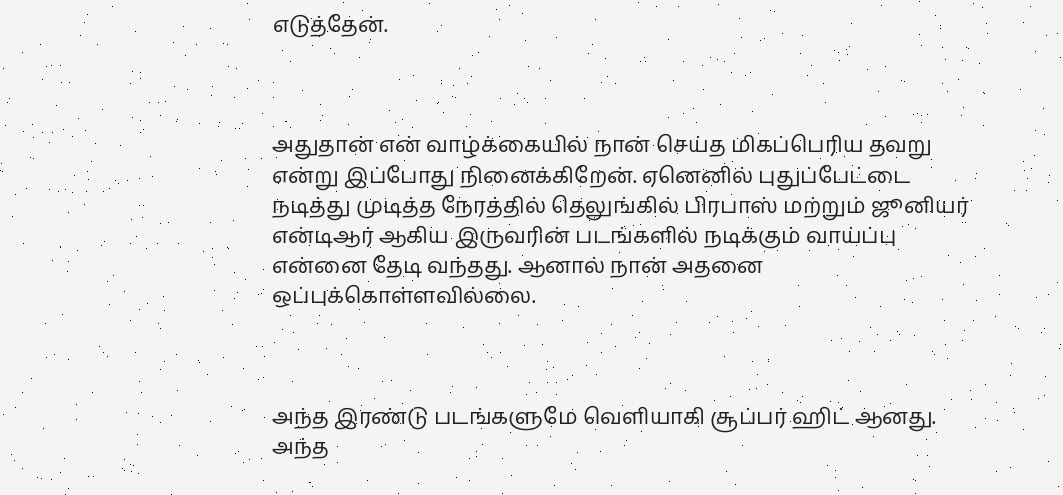எடுத்தேன்.



அதுதான் என் வாழ்க்கையில் நான் செய்த மிகப்பெரிய தவறு என்று இப்போது நினைக்கிறேன். ஏனெனில் புதுப்பேட்டை நடித்து முடித்த நேரத்தில் தெலுங்கில் பிரபாஸ் மற்றும் ஜூனியர் என்டிஆர் ஆகிய இருவரின் படங்களில் நடிக்கும் வாய்ப்பு என்னை தேடி வந்தது. ஆனால் நான் அதனை ஒப்புக்கொள்ளவில்லை.



அந்த இரண்டு படங்களுமே வெளியாகி சூப்பர் ஹிட் ஆனது. அந்த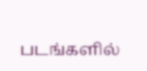படங்களில்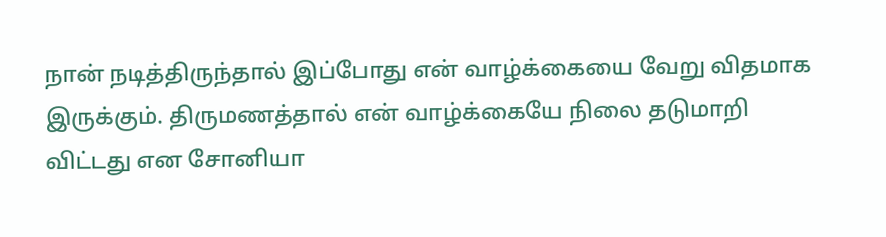நான் நடித்திருந்தால் இப்போது என் வாழ்க்கையை வேறு விதமாக இருக்கும். திருமணத்தால் என் வாழ்க்கையே நிலை தடுமாறி விட்டது என சோனியா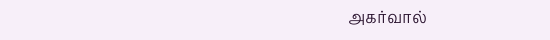அகர்வால்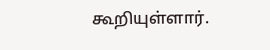கூறியுள்ளார்.